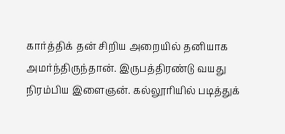கார்த்திக் தன் சிறிய அறையில் தனியாக அமர்ந்திருந்தான். இருபத்திரண்டு வயது நிரம்பிய இளைஞன். கல்லூரியில் படித்துக்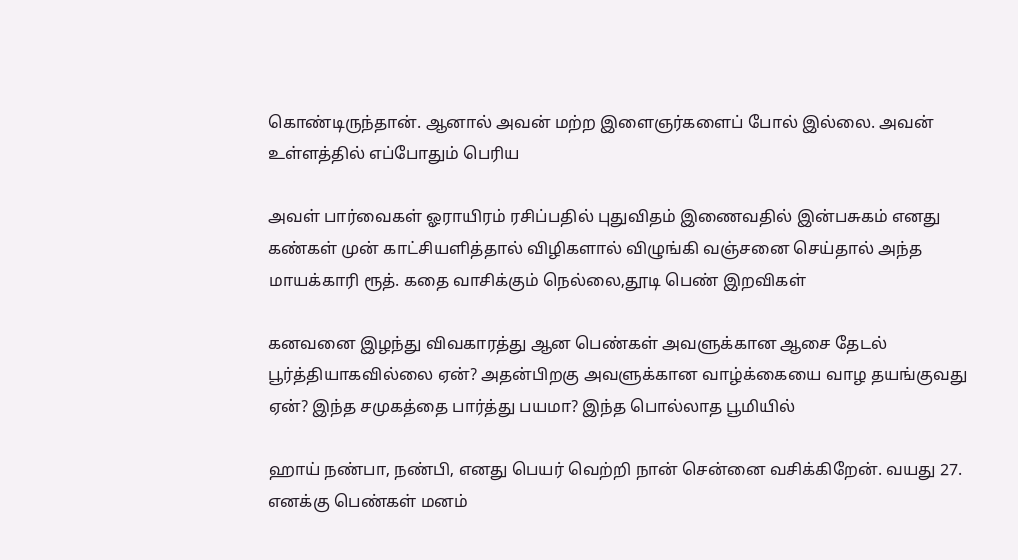கொண்டிருந்தான். ஆனால் அவன் மற்ற இளைஞர்களைப் போல் இல்லை. அவன் உள்ளத்தில் எப்போதும் பெரிய

அவள் பார்வைகள் ஓராயிரம் ரசிப்பதில் புதுவிதம் இணைவதில் இன்பசுகம் எனது கண்கள் முன் காட்சியளித்தால் விழிகளால் விழுங்கி வஞ்சனை செய்தால் அந்த மாயக்காரி ரூத். கதை வாசிக்கும் நெல்லை,தூடி பெண் இறவிகள்

கனவனை இழந்து விவகாரத்து ஆன பெண்கள் அவளுக்கான ஆசை தேடல் பூர்த்தியாகவில்லை ஏன்? அதன்பிறகு அவளுக்கான வாழ்க்கையை வாழ தயங்குவது ஏன்? இந்த சமுகத்தை பார்த்து பயமா? இந்த பொல்லாத பூமியில்

ஹாய் நண்பா, நண்பி, எனது பெயர் வெற்றி நான் சென்னை வசிக்கிறேன். வயது 27. எனக்கு பெண்கள் மனம்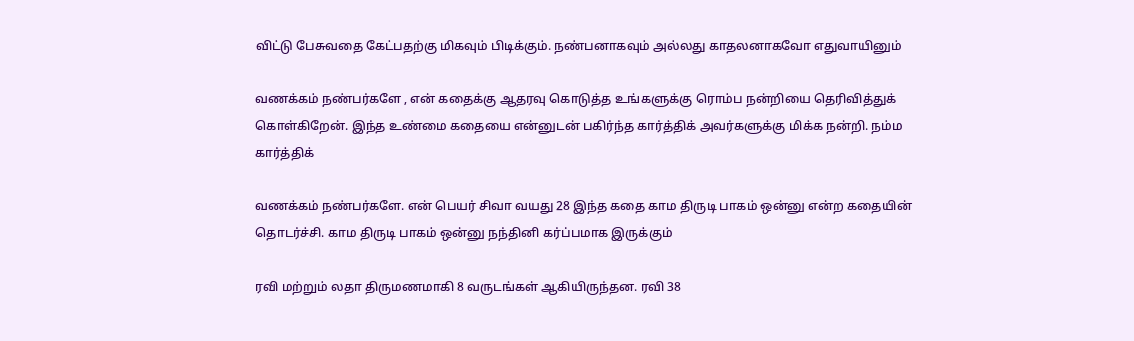விட்டு பேசுவதை கேட்பதற்கு மிகவும் பிடிக்கும். நண்பனாகவும் அல்லது காதலனாகவோ எதுவாயினும்

வணக்கம் நண்பர்களே , என் கதைக்கு ஆதரவு கொடுத்த உங்களுக்கு ரொம்ப நன்றியை தெரிவித்துக் கொள்கிறேன். இந்த உண்மை கதையை என்னுடன் பகிர்ந்த கார்த்திக் அவர்களுக்கு மிக்க நன்றி. நம்ம கார்த்திக்

வணக்கம் நண்பர்களே. என் பெயர் சிவா வயது 28 இந்த கதை காம திருடி பாகம் ஒன்னு என்ற கதையின் தொடர்ச்சி. காம திருடி பாகம் ஒன்னு நந்தினி கர்ப்பமாக இருக்கும்

ரவி மற்றும் லதா திருமணமாகி 8 வருடங்கள் ஆகியிருந்தன. ரவி 38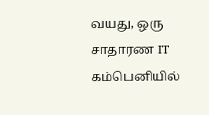வயது, ஒரு சாதாரண IT கம்பெனியில்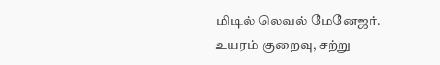மிடில் லெவல் மேனேஜர். உயரம் குறைவு, சற்று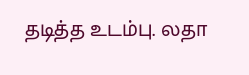தடித்த உடம்பு. லதா